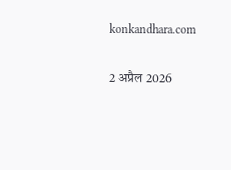konkandhara.com

2 अप्रैल 2026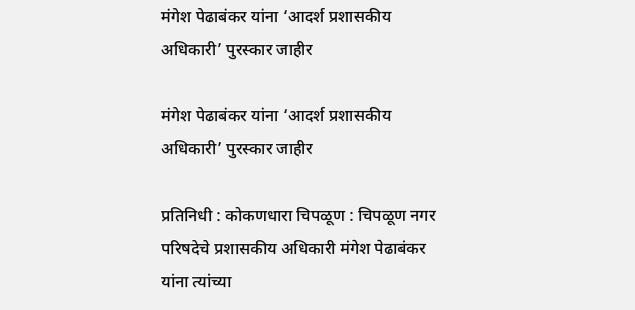मंगेश पेढाबंकर यांना ‘आदर्श प्रशासकीय अधिकारी’ पुरस्कार जाहीर

मंगेश पेढाबंकर यांना ‘आदर्श प्रशासकीय अधिकारी’ पुरस्कार जाहीर

प्रतिनिधी : कोकणधारा चिपळूण : चिपळूण नगर परिषदेचे प्रशासकीय अधिकारी मंगेश पेढाबंकर यांना त्यांच्या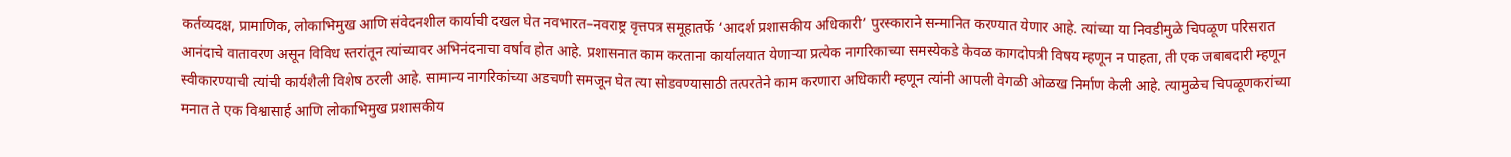कर्तव्यदक्ष, प्रामाणिक, लोकाभिमुख आणि संवेदनशील कार्याची दखल घेत नवभारत–नवराष्ट्र वृत्तपत्र समूहातर्फे ‘आदर्श प्रशासकीय अधिकारी’ पुरस्काराने सन्मानित करण्यात येणार आहे. त्यांच्या या निवडीमुळे चिपळूण परिसरात आनंदाचे वातावरण असून विविध स्तरांतून त्यांच्यावर अभिनंदनाचा वर्षाव होत आहे. प्रशासनात काम करताना कार्यालयात येणाऱ्या प्रत्येक नागरिकाच्या समस्येकडे केवळ कागदोपत्री विषय म्हणून न पाहता, ती एक जबाबदारी म्हणून स्वीकारण्याची त्यांची कार्यशैली विशेष ठरली आहे. सामान्य नागरिकांच्या अडचणी समजून घेत त्या सोडवण्यासाठी तत्परतेने काम करणारा अधिकारी म्हणून त्यांनी आपली वेगळी ओळख निर्माण केली आहे. त्यामुळेच चिपळूणकरांच्या मनात ते एक विश्वासार्ह आणि लोकाभिमुख प्रशासकीय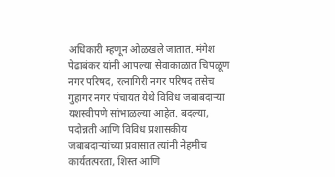अधिकारी म्हणून ओळखले जातात. मंगेश पेढाबंकर यांनी आपल्या सेवाकाळात चिपळूण नगर परिषद, रत्नागिरी नगर परिषद तसेच गुहागर नगर पंचायत येथे विविध जबाबदाऱ्या यशस्वीपणे सांभाळल्या आहेत. बदल्या, पदोन्नती आणि विविध प्रशासकीय जबाबदाऱ्यांच्या प्रवासात त्यांनी नेहमीच कार्यतत्परता, शिस्त आणि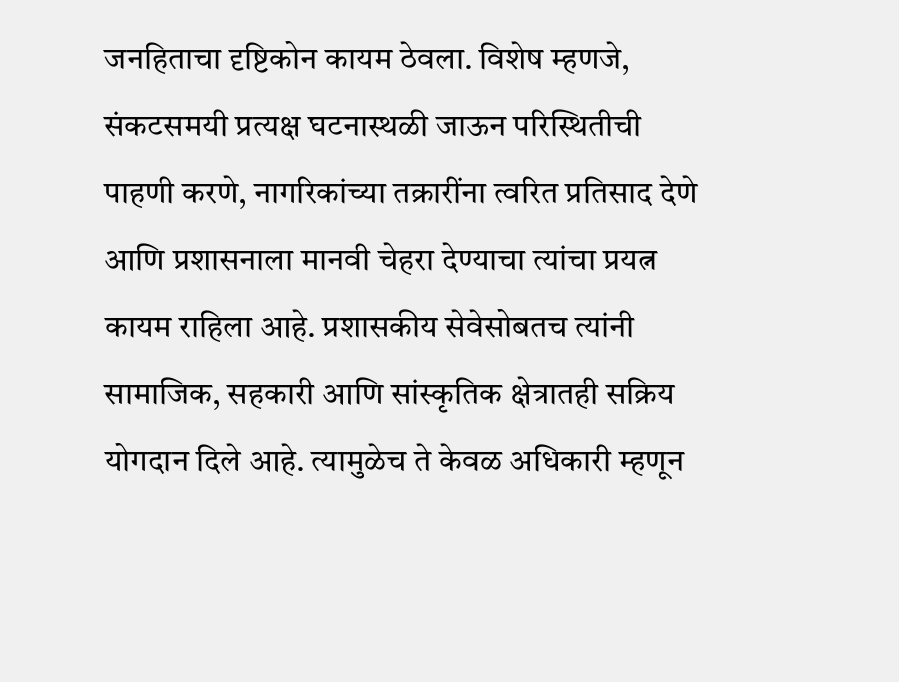जनहिताचा दृष्टिकोन कायम ठेवला. विशेष म्हणजे, संकटसमयी प्रत्यक्ष घटनास्थळी जाऊन परिस्थितीची पाहणी करणे, नागरिकांच्या तक्रारींना त्वरित प्रतिसाद देणे आणि प्रशासनाला मानवी चेहरा देण्याचा त्यांचा प्रयत्न कायम राहिला आहे. प्रशासकीय सेवेसोबतच त्यांनी सामाजिक, सहकारी आणि सांस्कृतिक क्षेत्रातही सक्रिय योगदान दिले आहे. त्यामुळेच ते केवळ अधिकारी म्हणून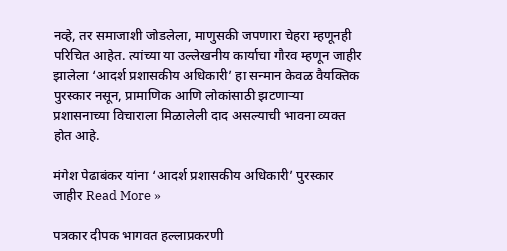नव्हे, तर समाजाशी जोडलेला, माणुसकी जपणारा चेहरा म्हणूनही परिचित आहेत. त्यांच्या या उल्लेखनीय कार्याचा गौरव म्हणून जाहीर झालेला ‘आदर्श प्रशासकीय अधिकारी’ हा सन्मान केवळ वैयक्तिक पुरस्कार नसून, प्रामाणिक आणि लोकांसाठी झटणाऱ्या प्रशासनाच्या विचाराला मिळालेली दाद असल्याची भावना व्यक्त होत आहे.

मंगेश पेढाबंकर यांना ‘आदर्श प्रशासकीय अधिकारी’ पुरस्कार जाहीर Read More »

पत्रकार दीपक भागवत हल्लाप्रकरणी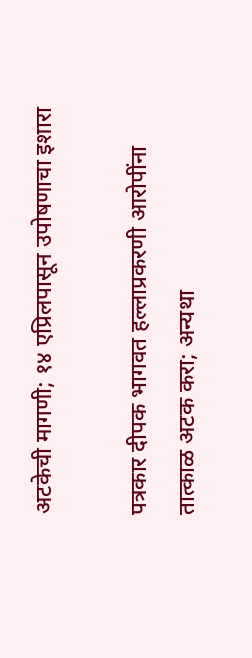अटकेची मागणी; १४ एप्रिलपासून उपोषणाचा इशारा

पत्रकार दीपक भागवत हल्लाप्रकरणी आरोपींना तात्काळ अटक करा; अन्यथा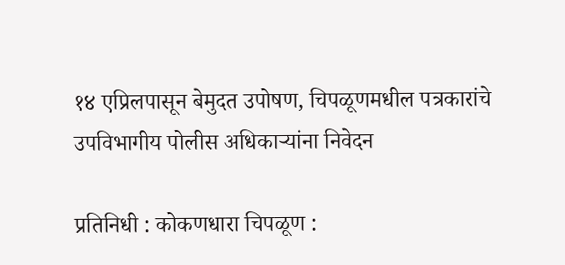१४ एप्रिलपासून बेमुदत उपोषण, चिपळूणमधील पत्रकारांचे उपविभागीय पोलीस अधिकाऱ्यांना निवेदन

प्रतिनिधी : कोकणधारा चिपळूण :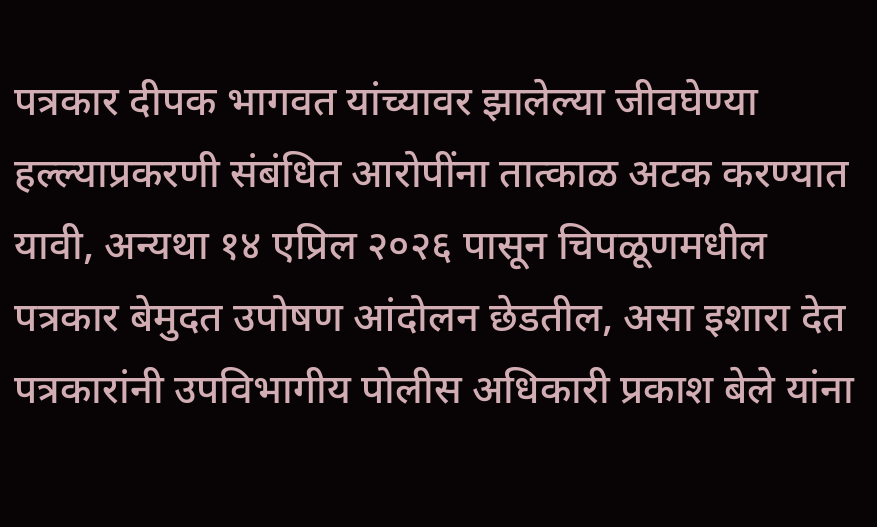पत्रकार दीपक भागवत यांच्यावर झालेल्या जीवघेण्या हल्ल्याप्रकरणी संबंधित आरोपींना तात्काळ अटक करण्यात यावी, अन्यथा १४ एप्रिल २०२६ पासून चिपळूणमधील पत्रकार बेमुदत उपोषण आंदोलन छेडतील, असा इशारा देत पत्रकारांनी उपविभागीय पोलीस अधिकारी प्रकाश बेले यांना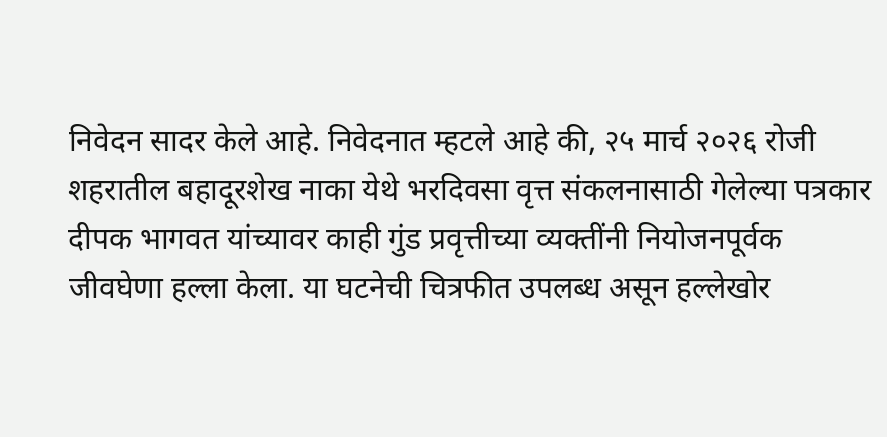निवेदन सादर केले आहे. निवेदनात म्हटले आहे की, २५ मार्च २०२६ रोजी शहरातील बहादूरशेख नाका येथे भरदिवसा वृत्त संकलनासाठी गेलेल्या पत्रकार दीपक भागवत यांच्यावर काही गुंड प्रवृत्तीच्या व्यक्तींनी नियोजनपूर्वक जीवघेणा हल्ला केला. या घटनेची चित्रफीत उपलब्ध असून हल्लेखोर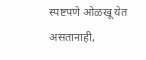स्पष्टपणे ओळखू येत असतानाही,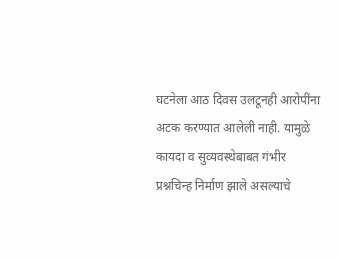घटनेला आठ दिवस उलटूनही आरोपींना अटक करण्यात आलेली नाही. यामुळे कायदा व सुव्यवस्थेबाबत गंभीर प्रश्नचिन्ह निर्माण झाले असल्याचे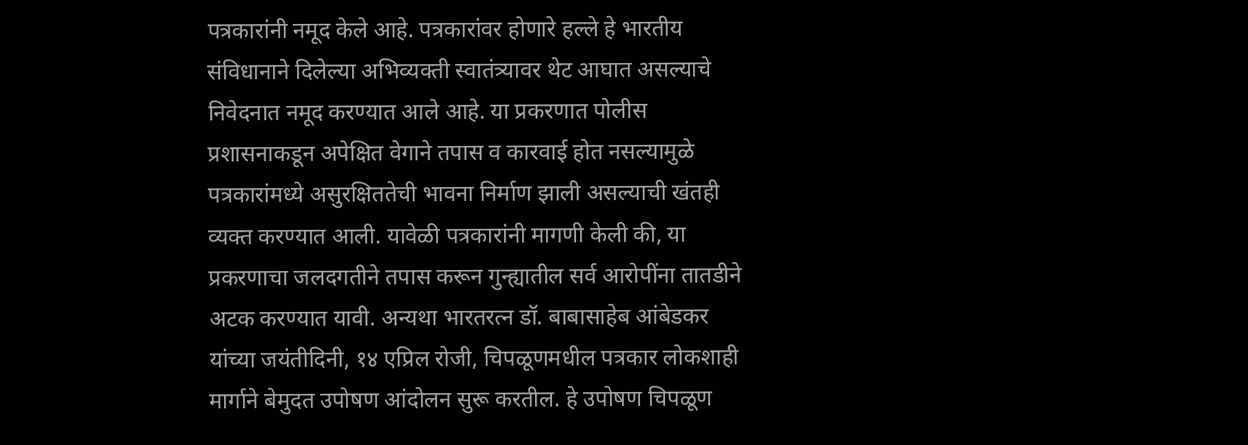पत्रकारांनी नमूद केले आहे. पत्रकारांवर होणारे हल्ले हे भारतीय संविधानाने दिलेल्या अभिव्यक्ती स्वातंत्र्यावर थेट आघात असल्याचे निवेदनात नमूद करण्यात आले आहे. या प्रकरणात पोलीस प्रशासनाकडून अपेक्षित वेगाने तपास व कारवाई होत नसल्यामुळे पत्रकारांमध्ये असुरक्षिततेची भावना निर्माण झाली असल्याची खंतही व्यक्त करण्यात आली. यावेळी पत्रकारांनी मागणी केली की, या प्रकरणाचा जलदगतीने तपास करून गुन्ह्यातील सर्व आरोपींना तातडीने अटक करण्यात यावी. अन्यथा भारतरत्न डॉ. बाबासाहेब आंबेडकर यांच्या जयंतीदिनी, १४ एप्रिल रोजी, चिपळूणमधील पत्रकार लोकशाही मार्गाने बेमुदत उपोषण आंदोलन सुरू करतील. हे उपोषण चिपळूण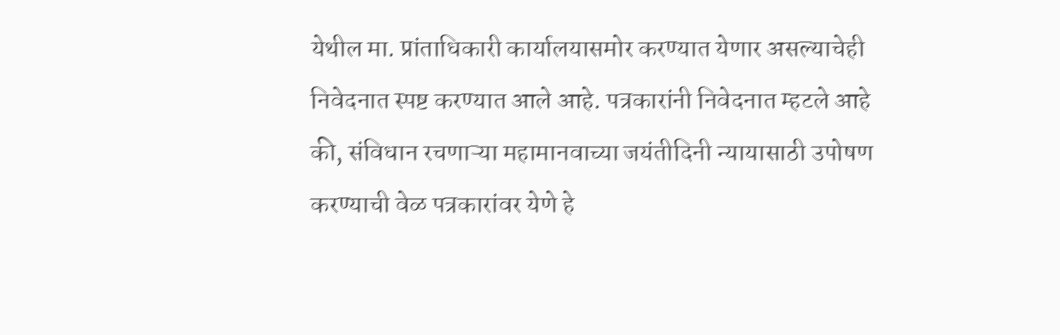येथील मा. प्रांताधिकारी कार्यालयासमोर करण्यात येणार असल्याचेही निवेदनात स्पष्ट करण्यात आले आहे. पत्रकारांनी निवेदनात म्हटले आहे की, संविधान रचणाऱ्या महामानवाच्या जयंतीदिनी न्यायासाठी उपोषण करण्याची वेळ पत्रकारांवर येणे हे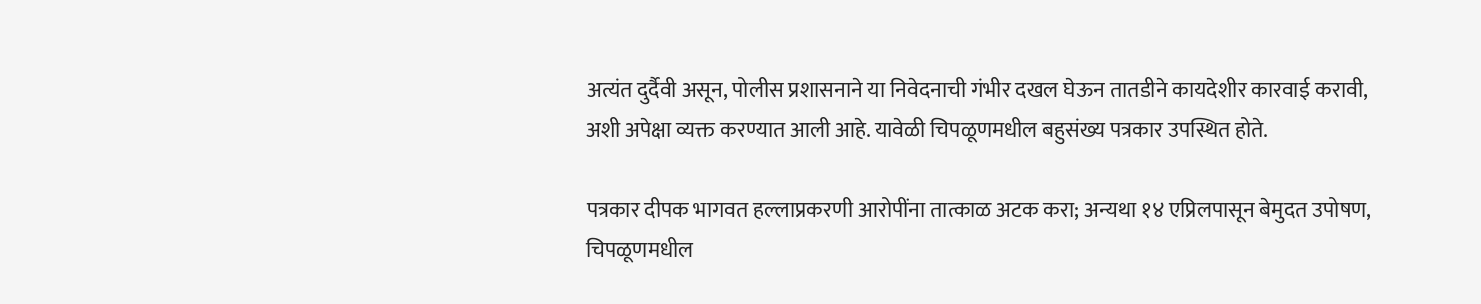अत्यंत दुर्दैवी असून, पोलीस प्रशासनाने या निवेदनाची गंभीर दखल घेऊन तातडीने कायदेशीर कारवाई करावी, अशी अपेक्षा व्यक्त करण्यात आली आहे. यावेळी चिपळूणमधील बहुसंख्य पत्रकार उपस्थित होते.

पत्रकार दीपक भागवत हल्लाप्रकरणी आरोपींना तात्काळ अटक करा; अन्यथा १४ एप्रिलपासून बेमुदत उपोषण, चिपळूणमधील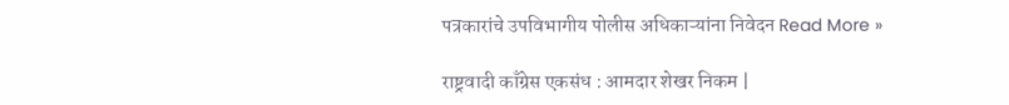पत्रकारांचे उपविभागीय पोलीस अधिकाऱ्यांना निवेदन Read More »

राष्ट्रवादी काँग्रेस एकसंध : आमदार शेखर निकम |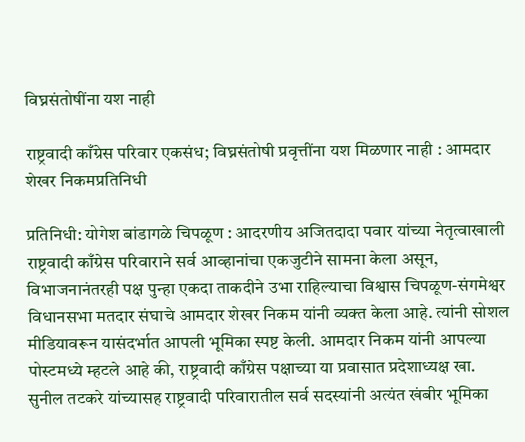विघ्नसंतोषींना यश नाही

राष्ट्रवादी काँग्रेस परिवार एकसंध; विघ्नसंतोषी प्रवृत्तींना यश मिळणार नाही : आमदार शेखर निकमप्रतिनिधी

प्रतिनिधी: योगेश बांडागळे चिपळूण : आदरणीय अजितदादा पवार यांच्या नेतृत्वाखाली राष्ट्रवादी काँग्रेस परिवाराने सर्व आव्हानांचा एकजुटीने सामना केला असून, विभाजनानंतरही पक्ष पुन्हा एकदा ताकदीने उभा राहिल्याचा विश्वास चिपळूण-संगमेश्वर विधानसभा मतदार संघाचे आमदार शेखर निकम यांनी व्यक्त केला आहे. त्यांनी सोशल मीडियावरून यासंदर्भात आपली भूमिका स्पष्ट केली. आमदार निकम यांनी आपल्या पोस्टमध्ये म्हटले आहे की, राष्ट्रवादी काँग्रेस पक्षाच्या या प्रवासात प्रदेशाध्यक्ष खा. सुनील तटकरे यांच्यासह राष्ट्रवादी परिवारातील सर्व सदस्यांनी अत्यंत खंबीर भूमिका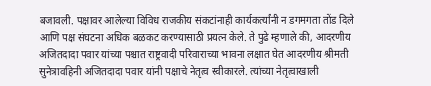बजावली. पक्षावर आलेल्या विविध राजकीय संकटांनाही कार्यकर्त्यांनी न डगमगता तोंड दिले आणि पक्ष संघटना अधिक बळकट करण्यासाठी प्रयत्न केले. ते पुढे म्हणाले की, आदरणीय अजितदादा पवार यांच्या पश्चात राष्ट्रवादी परिवाराच्या भावना लक्षात घेत आदरणीय श्रीमती सुनेत्रावहिनी अजितदादा पवार यांनी पक्षाचे नेतृत्व स्वीकारले. त्यांच्या नेतृत्वाखाली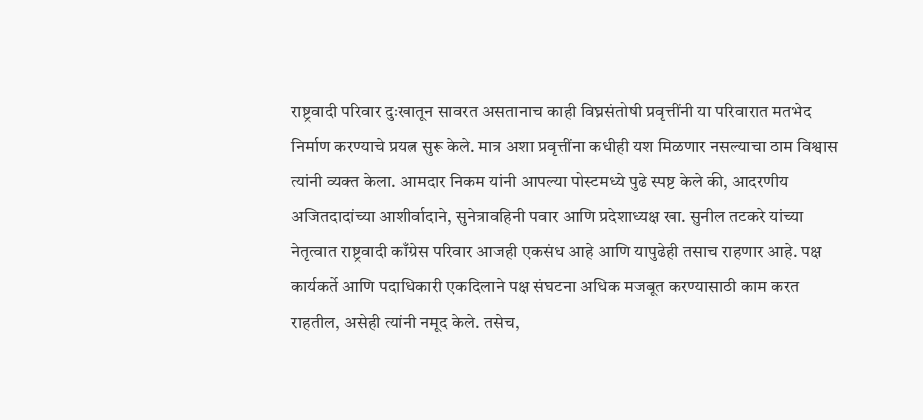राष्ट्रवादी परिवार दुःखातून सावरत असतानाच काही विघ्नसंतोषी प्रवृत्तींनी या परिवारात मतभेद निर्माण करण्याचे प्रयत्न सुरू केले. मात्र अशा प्रवृत्तींना कधीही यश मिळणार नसल्याचा ठाम विश्वास त्यांनी व्यक्त केला. आमदार निकम यांनी आपल्या पोस्टमध्ये पुढे स्पष्ट केले की, आदरणीय अजितदादांच्या आशीर्वादाने, सुनेत्रावहिनी पवार आणि प्रदेशाध्यक्ष खा. सुनील तटकरे यांच्या नेतृत्वात राष्ट्रवादी काँग्रेस परिवार आजही एकसंध आहे आणि यापुढेही तसाच राहणार आहे. पक्ष कार्यकर्ते आणि पदाधिकारी एकदिलाने पक्ष संघटना अधिक मजबूत करण्यासाठी काम करत राहतील, असेही त्यांनी नमूद केले. तसेच,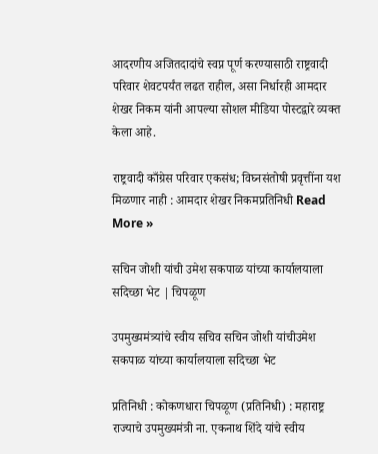आदरणीय अजितदादांचे स्वप्न पूर्ण करण्यासाठी राष्ट्रवादी परिवार शेवटपर्यंत लढत राहील, असा निर्धारही आमदार शेखर निकम यांनी आपल्या सोशल मीडिया पोस्टद्वारे व्यक्त केला आहे.

राष्ट्रवादी काँग्रेस परिवार एकसंध; विघ्नसंतोषी प्रवृत्तींना यश मिळणार नाही : आमदार शेखर निकमप्रतिनिधी Read More »

सचिन जोशी यांची उमेश सकपाळ यांच्या कार्यालयाला सदिच्छा भेट | चिपळूण

उपमुख्यमंत्र्यांचे स्वीय सचिव सचिन जोशी यांचीउमेश सकपाळ यांच्या कार्यालयाला सदिच्छा भेट

प्रतिनिधी : कोकणधारा चिपळूण (प्रतिनिधी) : महाराष्ट्र राज्याचे उपमुख्यमंत्री ना. एकनाथ शिंदे यांचे स्वीय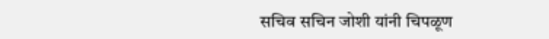सचिव सचिन जोशी यांनी चिपळूण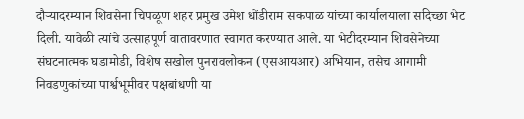दौऱ्यादरम्यान शिवसेना चिपळूण शहर प्रमुख उमेश धोंडीराम सकपाळ यांच्या कार्यालयाला सदिच्छा भेट दिली. यावेळी त्यांचे उत्साहपूर्ण वातावरणात स्वागत करण्यात आले. या भेटीदरम्यान शिवसेनेच्या संघटनात्मक घडामोडी, विशेष सखोल पुनरावलोकन (एसआयआर) अभियान, तसेच आगामी निवडणुकांच्या पार्श्वभूमीवर पक्षबांधणी या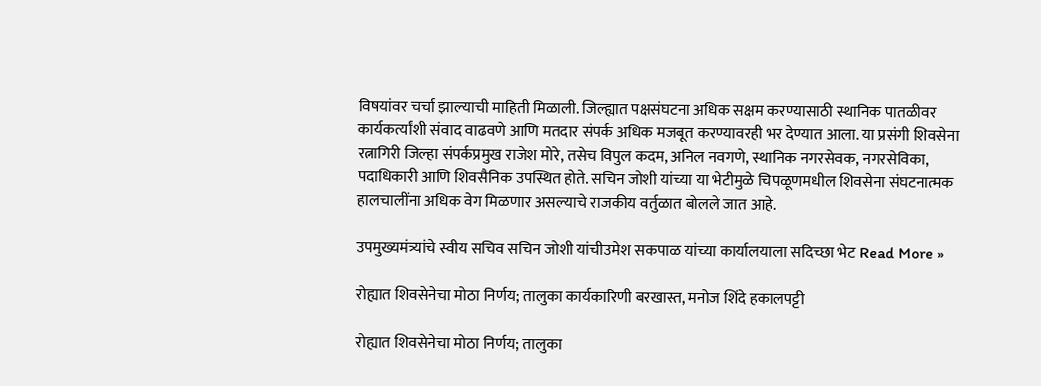विषयांवर चर्चा झाल्याची माहिती मिळाली. जिल्ह्यात पक्षसंघटना अधिक सक्षम करण्यासाठी स्थानिक पातळीवर कार्यकर्त्यांशी संवाद वाढवणे आणि मतदार संपर्क अधिक मजबूत करण्यावरही भर देण्यात आला. या प्रसंगी शिवसेना रत्नागिरी जिल्हा संपर्कप्रमुख राजेश मोरे, तसेच विपुल कदम, अनिल नवगणे, स्थानिक नगरसेवक, नगरसेविका, पदाधिकारी आणि शिवसैनिक उपस्थित होते. सचिन जोशी यांच्या या भेटीमुळे चिपळूणमधील शिवसेना संघटनात्मक हालचालींना अधिक वेग मिळणार असल्याचे राजकीय वर्तुळात बोलले जात आहे.

उपमुख्यमंत्र्यांचे स्वीय सचिव सचिन जोशी यांचीउमेश सकपाळ यांच्या कार्यालयाला सदिच्छा भेट Read More »

रोह्यात शिवसेनेचा मोठा निर्णय; तालुका कार्यकारिणी बरखास्त, मनोज शिंदे हकालपट्टी

रोह्यात शिवसेनेचा मोठा निर्णय; तालुका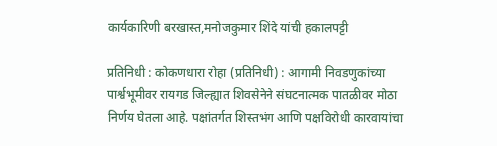कार्यकारिणी बरखास्त,मनोजकुमार शिंदे यांची हकालपट्टी

प्रतिनिधी : कोकणधारा रोहा (प्रतिनिधी) : आगामी निवडणुकांच्या पार्श्वभूमीवर रायगड जिल्ह्यात शिवसेनेने संघटनात्मक पातळीवर मोठा निर्णय घेतला आहे. पक्षांतर्गत शिस्तभंग आणि पक्षविरोधी कारवायांचा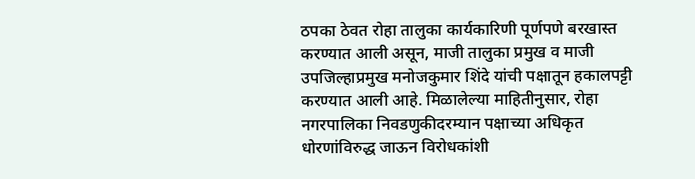ठपका ठेवत रोहा तालुका कार्यकारिणी पूर्णपणे बरखास्त करण्यात आली असून, माजी तालुका प्रमुख व माजी उपजिल्हाप्रमुख मनोजकुमार शिंदे यांची पक्षातून हकालपट्टी करण्यात आली आहे. मिळालेल्या माहितीनुसार, रोहा नगरपालिका निवडणुकीदरम्यान पक्षाच्या अधिकृत धोरणांविरुद्ध जाऊन विरोधकांशी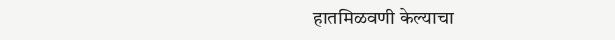हातमिळवणी केल्याचा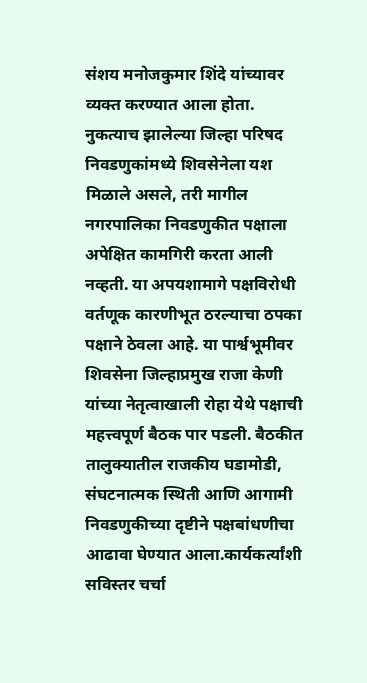संशय मनोजकुमार शिंदे यांच्यावर व्यक्त करण्यात आला होता. नुकत्याच झालेल्या जिल्हा परिषद निवडणुकांमध्ये शिवसेनेला यश मिळाले असले, तरी मागील नगरपालिका निवडणुकीत पक्षाला अपेक्षित कामगिरी करता आली नव्हती. या अपयशामागे पक्षविरोधी वर्तणूक कारणीभूत ठरल्याचा ठपका पक्षाने ठेवला आहे. या पार्श्वभूमीवर शिवसेना जिल्हाप्रमुख राजा केणी यांच्या नेतृत्वाखाली रोहा येथे पक्षाची महत्त्वपूर्ण बैठक पार पडली. बैठकीत तालुक्यातील राजकीय घडामोडी, संघटनात्मक स्थिती आणि आगामी निवडणुकीच्या दृष्टीने पक्षबांधणीचा आढावा घेण्यात आला.कार्यकर्त्यांशी सविस्तर चर्चा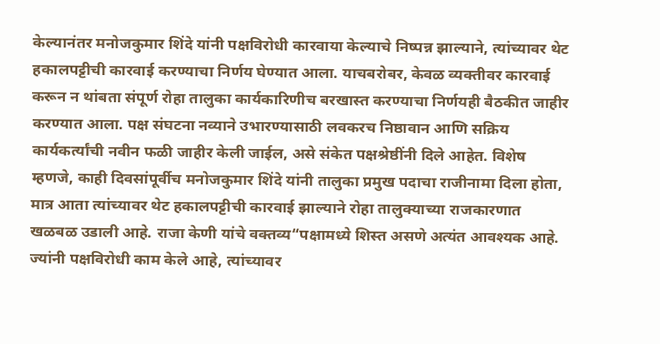केल्यानंतर मनोजकुमार शिंदे यांनी पक्षविरोधी कारवाया केल्याचे निष्पन्न झाल्याने, त्यांच्यावर थेट हकालपट्टीची कारवाई करण्याचा निर्णय घेण्यात आला. याचबरोबर, केवळ व्यक्तीवर कारवाई करून न थांबता संपूर्ण रोहा तालुका कार्यकारिणीच बरखास्त करण्याचा निर्णयही बैठकीत जाहीर करण्यात आला. पक्ष संघटना नव्याने उभारण्यासाठी लवकरच निष्ठावान आणि सक्रिय कार्यकर्त्यांची नवीन फळी जाहीर केली जाईल, असे संकेत पक्षश्रेष्ठींनी दिले आहेत. विशेष म्हणजे, काही दिवसांपूर्वीच मनोजकुमार शिंदे यांनी तालुका प्रमुख पदाचा राजीनामा दिला होता, मात्र आता त्यांच्यावर थेट हकालपट्टीची कारवाई झाल्याने रोहा तालुक्याच्या राजकारणात खळबळ उडाली आहे. राजा केणी यांचे वक्तव्य“पक्षामध्ये शिस्त असणे अत्यंत आवश्यक आहे. ज्यांनी पक्षविरोधी काम केले आहे, त्यांच्यावर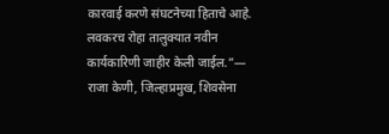कारवाई करणे संघटनेच्या हिताचे आहे. लवकरच रोहा तालुक्यात नवीन कार्यकारिणी जाहीर केली जाईल.”— राजा केणी, जिल्हाप्रमुख, शिवसेना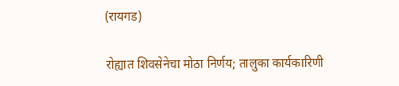(रायगड)

रोह्यात शिवसेनेचा मोठा निर्णय; तालुका कार्यकारिणी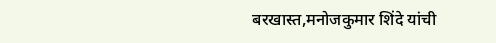बरखास्त,मनोजकुमार शिंदे यांची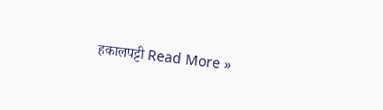हकालपट्टी Read More »